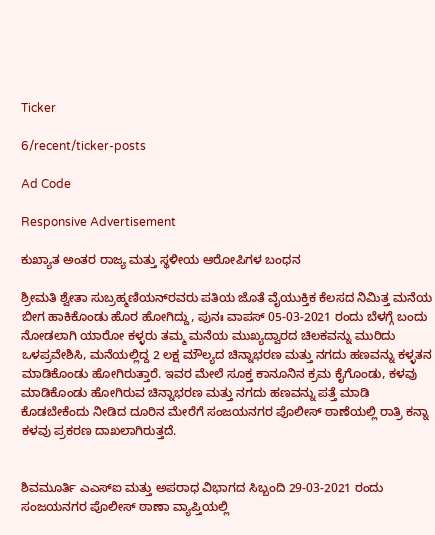Ticker

6/recent/ticker-posts

Ad Code

Responsive Advertisement

ಕುಖ್ಯಾತ ಅಂತರ ರಾಜ್ಯ ಮತ್ತು ಸ್ಥಳೀಯ ಆರೋಪಿಗಳ ಬಂಧನ

ಶ್ರೀಮತಿ ಶ್ವೇತಾ ಸುಬ್ರಹ್ಮಣಿಯನ್‍ರವರು ಪತಿಯ ಜೊತೆ ವೈಯುಕ್ತಿಕ ಕೆಲಸದ ನಿಮಿತ್ತ ಮನೆಯ ಬೀಗ ಹಾಕಿಕೊಂಡು ಹೊರ ಹೋಗಿದ್ದು, ಪುನಃ ವಾಪಸ್ 05-03-2021 ರಂದು ಬೆಳಗ್ಗೆ ಬಂದು ನೋಡಲಾಗಿ ಯಾರೋ ಕಳ್ಳರು ತಮ್ಮ ಮನೆಯ ಮುಖ್ಯದ್ವಾರದ ಚಿಲಕವನ್ನು ಮುರಿದು ಒಳಪ್ರವೇಶಿಸಿ, ಮನೆಯಲ್ಲಿದ್ದ 2 ಲಕ್ಷ ಮೌಲ್ಯದ ಚಿನ್ನಾಭರಣ ಮತ್ತು ನಗದು ಹಣವನ್ನು ಕಳ್ಳತನ ಮಾಡಿಕೊಂಡು ಹೋಗಿರುತ್ತಾರೆ. ಇವರ ಮೇಲೆ ಸೂಕ್ತ ಕಾನೂನಿನ ಕ್ರಮ ಕೈಗೊಂಡು, ಕಳವು ಮಾಡಿಕೊಂಡು ಹೋಗಿರುವ ಚಿನ್ನಾಭರಣ ಮತ್ತು ನಗದು ಹಣವನ್ನು ಪತ್ತೆ ಮಾಡಿ ಕೊಡಬೇಕೆಂದು ನೀಡಿದ ದೂರಿನ ಮೇರೆಗೆ ಸಂಜಯನಗರ ಪೊಲೀಸ್ ಠಾಣೆಯಲ್ಲಿ ರಾತ್ರಿ ಕನ್ನಾ ಕಳವು ಪ್ರಕರಣ ದಾಖಲಾಗಿರುತ್ತದೆ.


ಶಿವಮೂರ್ತಿ ಎಎಸ್‍ಐ ಮತ್ತು ಅಪರಾಧ ವಿಭಾಗದ ಸಿಬ್ಬಂದಿ 29-03-2021 ರಂದು ಸಂಜಯನಗರ ಪೊಲೀಸ್ ಠಾಣಾ ವ್ಯಾಪ್ತಿಯಲ್ಲಿ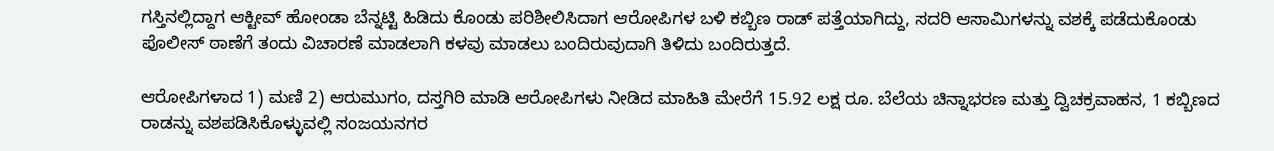ಗಸ್ತಿನಲ್ಲಿದ್ದಾಗ ಆಕ್ಟೀವ್ ಹೋಂಡಾ ಬೆನ್ನಟ್ಟಿ ಹಿಡಿದು ಕೊಂಡು ಪರಿಶೀಲಿಸಿದಾಗ ಆರೋಪಿಗಳ ಬಳಿ ಕಬ್ಬಿಣ ರಾಡ್ ಪತ್ತೆಯಾಗಿದ್ದು, ಸದರಿ ಆಸಾಮಿಗಳನ್ನು ವಶಕ್ಕೆ ಪಡೆದುಕೊಂಡು ಪೊಲೀಸ್ ಠಾಣೆಗೆ ತಂದು ವಿಚಾರಣೆ ಮಾಡಲಾಗಿ ಕಳವು ಮಾಡಲು ಬಂದಿರುವುದಾಗಿ ತಿಳಿದು ಬಂದಿರುತ್ತದೆ.

ಆರೋಪಿಗಳಾದ 1) ಮಣಿ 2) ಆರುಮುಗಂ, ದಸ್ತಗಿರಿ ಮಾಡಿ ಆರೋಪಿಗಳು ನೀಡಿದ ಮಾಹಿತಿ ಮೇರೆಗೆ 15.92 ಲಕ್ಷ ರೂ. ಬೆಲೆಯ ಚಿನ್ನಾಭರಣ ಮತ್ತು ದ್ವಿಚಕ್ರವಾಹನ, 1 ಕಬ್ಬಿಣದ ರಾಡನ್ನು ವಶಪಡಿಸಿಕೊಳ್ಳುವಲ್ಲಿ ಸಂಜಯನಗರ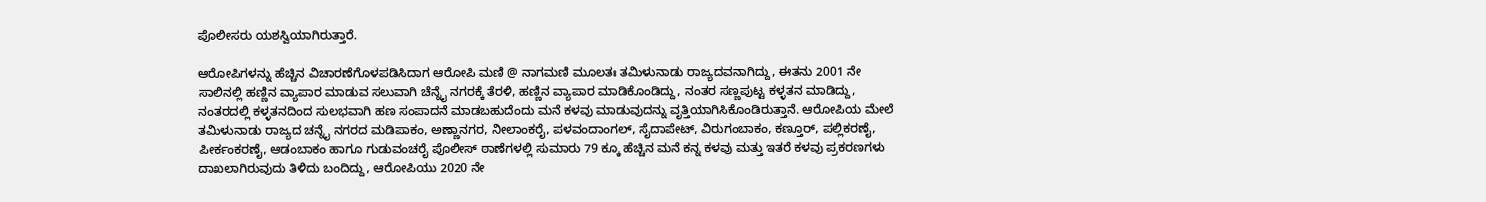ಪೊಲೀಸರು ಯಶಸ್ವಿಯಾಗಿರುತ್ತಾರೆ.

ಆರೋಪಿಗಳನ್ನು ಹೆಚ್ಚಿನ ವಿಚಾರಣೆಗೊಳಪಡಿಸಿದಾಗ ಆರೋಪಿ ಮಣಿ @ ನಾಗಮಣಿ ಮೂಲತಃ ತಮಿಳುನಾಡು ರಾಜ್ಯದವನಾಗಿದ್ದು, ಈತನು 2001 ನೇ ಸಾಲಿನಲ್ಲಿ ಹಣ್ಣಿನ ವ್ಯಾಪಾರ ಮಾಡುವ ಸಲುವಾಗಿ ಚೆನ್ನೈ ನಗರಕ್ಕೆ ತೆರಳಿ, ಹಣ್ಣಿನ ವ್ಯಾಪಾರ ಮಾಡಿಕೊಂಡಿದ್ದು, ನಂತರ ಸಣ್ಣಪುಟ್ಟ ಕಳ್ಳತನ ಮಾಡಿದ್ದು, ನಂತರದಲ್ಲಿ ಕಳ್ಳತನದಿಂದ ಸುಲಭವಾಗಿ ಹಣ ಸಂಪಾದನೆ ಮಾಡಬಹುದೆಂದು ಮನೆ ಕಳವು ಮಾಡುವುದನ್ನು ವೃತ್ತಿಯಾಗಿಸಿಕೊಂಡಿರುತ್ತಾನೆ. ಆರೋಪಿಯ ಮೇಲೆ ತಮಿಳುನಾಡು ರಾಜ್ಯದ ಚನ್ನೈ ನಗರದ ಮಡಿಪಾಕಂ, ಅಣ್ಣಾನಗರ, ನೀಲಾಂಕರೈ, ಪಳವಂದಾಂಗಲ್, ಸೈದಾಪೇಟ್, ವಿರುಗಂಬಾಕಂ, ಕಣ್ತೂರ್, ಪಲ್ಲಿಕರಣೈ, ಪೀರ್ಕಂಕರಣೈ, ಆಡಂಬಾಕಂ ಹಾಗೂ ಗುಡುವಂಚರೈ ಪೊಲೀಸ್ ಠಾಣೆಗಳಲ್ಲಿ ಸುಮಾರು 79 ಕ್ಕೂ ಹೆಚ್ಚಿನ ಮನೆ ಕನ್ನ ಕಳವು ಮತ್ತು ಇತರೆ ಕಳವು ಪ್ರಕರಣಗಳು ದಾಖಲಾಗಿರುವುದು ತಿಳಿದು ಬಂದಿದ್ದು, ಆರೋಪಿಯು 2020 ನೇ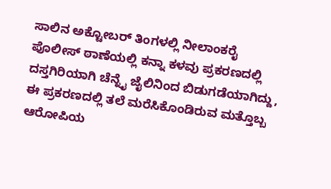ಸಾಲಿನ ಅಕ್ಟೋಬರ್ ತಿಂಗಳಲ್ಲಿ ನೀಲಾಂಕರೈ ಪೊಲೀಸ್ ಠಾಣೆಯಲ್ಲಿ ಕನ್ನಾ ಕಳವು ಪ್ರಕರಣದಲ್ಲಿ ದಸ್ತಗಿರಿಯಾಗಿ ಚೆನ್ನೈ ಜೈಲಿನಿಂದ ಬಿಡುಗಡೆಯಾಗಿದ್ದು, ಈ ಪ್ರಕರಣದಲ್ಲಿ ತಲೆ ಮರೆಸಿಕೊಂಡಿರುವ ಮತ್ತೊಬ್ಬ ಆರೋಪಿಯ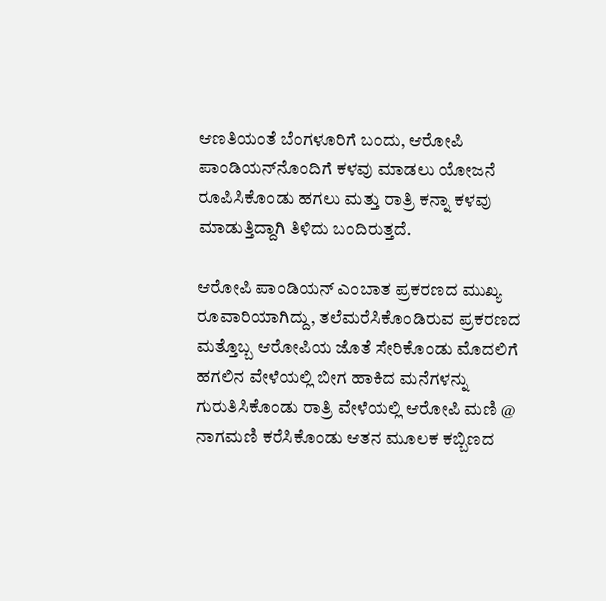ಆಣತಿಯಂತೆ ಬೆಂಗಳೂರಿಗೆ ಬಂದು, ಆರೋಪಿ ಪಾಂಡಿಯನ್‍ನೊಂದಿಗೆ ಕಳವು ಮಾಡಲು ಯೋಜನೆ ರೂಪಿಸಿಕೊಂಡು ಹಗಲು ಮತ್ತು ರಾತ್ರಿ ಕನ್ನಾ ಕಳವು ಮಾಡುತ್ತಿದ್ದಾಗಿ ತಿಳಿದು ಬಂದಿರುತ್ತದೆ.

ಆರೋಪಿ ಪಾಂಡಿಯನ್ ಎಂಬಾತ ಪ್ರಕರಣದ ಮುಖ್ಯ ರೂವಾರಿಯಾಗಿದ್ದು, ತಲೆಮರೆಸಿಕೊಂಡಿರುವ ಪ್ರಕರಣದ ಮತ್ತೊಬ್ಬ ಆರೋಪಿಯ ಜೊತೆ ಸೇರಿಕೊಂಡು ಮೊದಲಿಗೆ ಹಗಲಿನ ವೇಳೆಯಲ್ಲಿ ಬೀಗ ಹಾಕಿದ ಮನೆಗಳನ್ನು ಗುರುತಿಸಿಕೊಂಡು ರಾತ್ರಿ ವೇಳೆಯಲ್ಲಿ ಆರೋಪಿ ಮಣಿ @ ನಾಗಮಣಿ ಕರೆಸಿಕೊಂಡು ಆತನ ಮೂಲಕ ಕಬ್ಬಿಣದ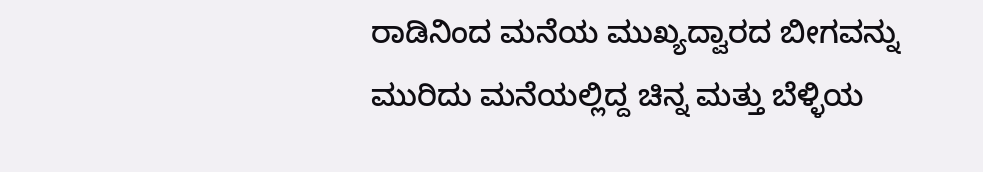ರಾಡಿನಿಂದ ಮನೆಯ ಮುಖ್ಯದ್ವಾರದ ಬೀಗವನ್ನು ಮುರಿದು ಮನೆಯಲ್ಲಿದ್ದ ಚಿನ್ನ ಮತ್ತು ಬೆಳ್ಳಿಯ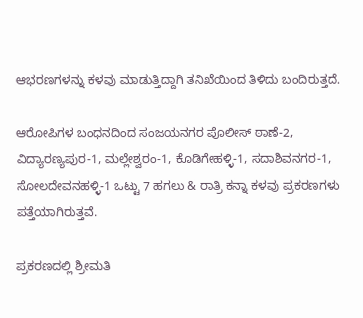ಆಭರಣಗಳನ್ನು ಕಳವು ಮಾಡುತ್ತಿದ್ದಾಗಿ ತನಿಖೆಯಿಂದ ತಿಳಿದು ಬಂದಿರುತ್ತದೆ.

ಆರೋಪಿಗಳ ಬಂಧನದಿಂದ ಸಂಜಯನಗರ ಪೊಲೀಸ್ ಠಾಣೆ-2, ವಿದ್ಯಾರಣ್ಯಪುರ-1, ಮಲ್ಲೇಶ್ವರಂ-1, ಕೊಡಿಗೇಹಳ್ಳಿ-1, ಸದಾಶಿವನಗರ-1, ಸೋಲದೇವನಹಳ್ಳಿ-1 ಒಟ್ಟು 7 ಹಗಲು & ರಾತ್ರಿ ಕನ್ನಾ ಕಳವು ಪ್ರಕರಣಗಳು ಪತ್ತೆಯಾಗಿರುತ್ತವೆ.

ಪ್ರಕರಣದಲ್ಲಿ ಶ್ರೀಮತಿ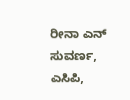ರೀನಾ ಎನ್ ಸುವರ್ಣ, ಎಸಿಪಿ,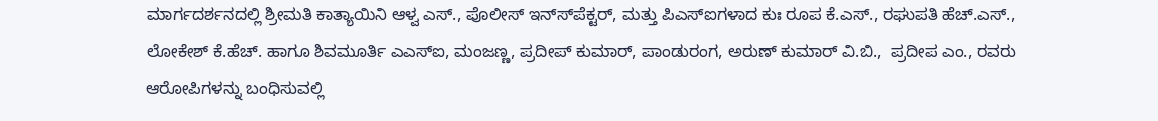ಮಾರ್ಗದರ್ಶನದಲ್ಲಿ ಶ್ರೀಮತಿ ಕಾತ್ಯಾಯಿನಿ ಆಳ್ವ ಎಸ್., ಪೊಲೀಸ್ ಇನ್ಸ್‍ಪೆಕ್ಟರ್, ಮತ್ತು ಪಿಎಸ್‍ಐಗಳಾದ ಕುಃ ರೂಪ ಕೆ.ಎಸ್., ರಘುಪತಿ ಹೆಚ್.ಎಸ್., ಲೋಕೇಶ್ ಕೆ.ಹೆಚ್. ಹಾಗೂ ಶಿವಮೂರ್ತಿ ಎಎಸ್‍ಐ, ಮಂಜಣ್ಣ, ಪ್ರದೀಪ್ ಕುಮಾರ್, ಪಾಂಡುರಂಗ, ಅರುಣ್ ಕುಮಾರ್ ವಿ.ಬಿ.,  ಪ್ರದೀಪ ಎಂ., ರವರು ಆರೋಪಿಗಳನ್ನು ಬಂಧಿಸುವಲ್ಲಿ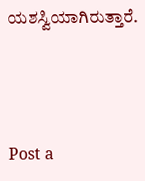ಯಶಸ್ವಿಯಾಗಿರುತ್ತಾರೆ.



Post a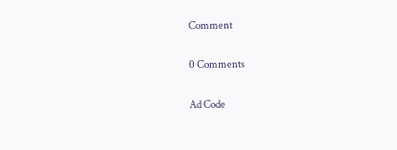Comment

0 Comments

Ad Code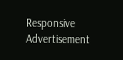Responsive Advertisement